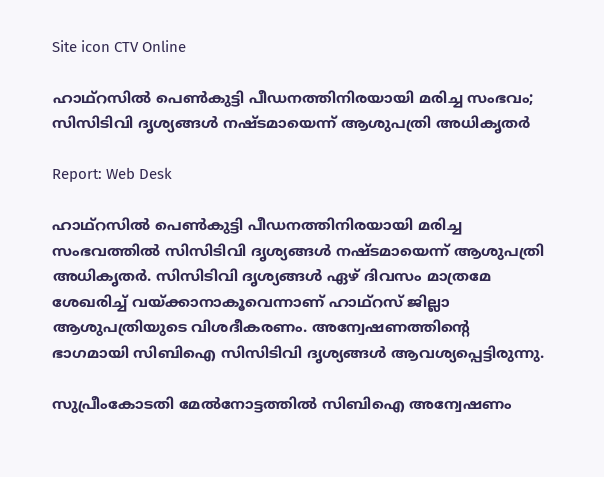Site icon CTV Online

ഹാഥ്റസിൽ പെൺകുട്ടി പീഡനത്തിനിരയായി മരിച്ച സംഭവം; സിസിടിവി ദൃശ്യങ്ങൾ നഷ്ടമായെന്ന് ആശുപത്രി അധികൃതർ

Report: Web Desk

ഹാഥ്റസിൽ പെൺകുട്ടി പീഡനത്തിനിരയായി മരിച്ച സംഭവത്തിൽ സിസിടിവി ദൃശ്യങ്ങൾ നഷ്ടമായെന്ന് ആശുപത്രി അധികൃതർ. സിസിടിവി ദൃശ്യങ്ങൾ ഏഴ് ദിവസം മാത്രമേ ശേഖരിച്ച് വയ്ക്കാനാകൂവെന്നാണ് ഹാഥ്റസ് ജില്ലാ ആശുപത്രിയുടെ വിശദീകരണം. അന്വേഷണത്തിൻ്റെ ഭാഗമായി സിബിഐ സിസിടിവി ദൃശ്യങ്ങൾ ആവശ്യപ്പെട്ടിരുന്നു.

സുപ്രീംകോടതി മേൽനോട്ടത്തിൽ സിബിഐ അന്വേഷണം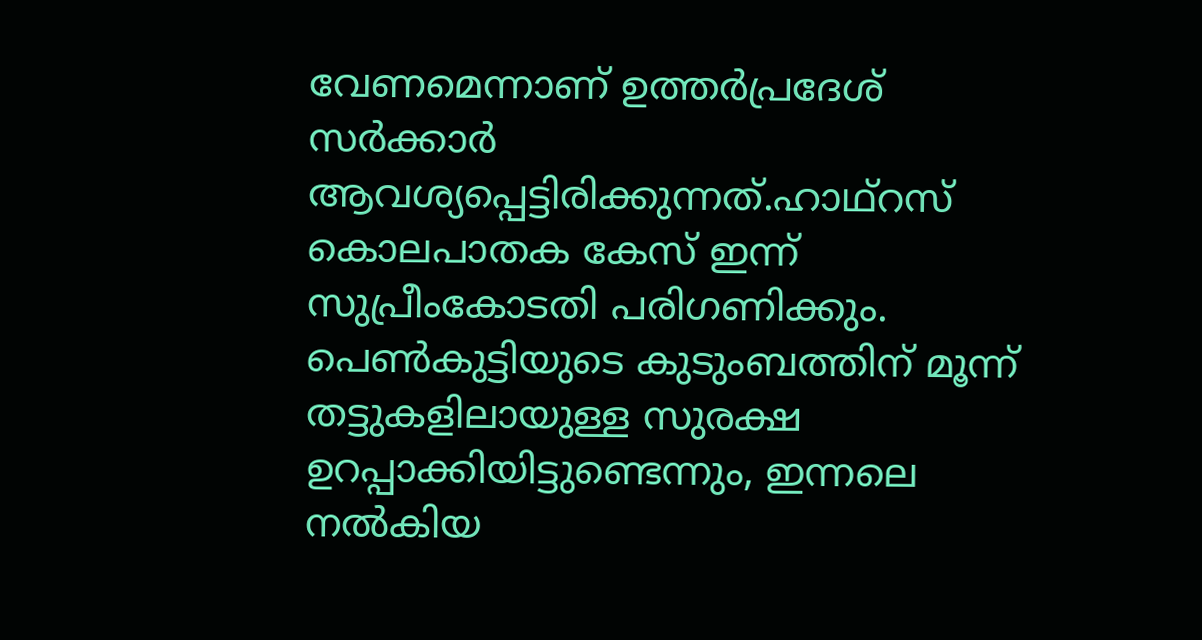വേണമെന്നാണ് ഉത്തര്‍പ്രദേശ് സര്‍ക്കാര്‍ ആവശ്യപ്പെട്ടിരിക്കുന്നത്.ഹാഥ്റസ് കൊലപാതക കേസ് ഇന്ന് സുപ്രീംകോടതി പരിഗണിക്കും. പെണ്‍കുട്ടിയുടെ കുടുംബത്തിന് മൂന്ന് തട്ടുകളിലായുള്ള സുരക്ഷ ഉറപ്പാക്കിയിട്ടുണ്ടെന്നും, ഇന്നലെ നൽകിയ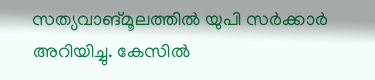സത്യവാങ്മൂലത്തിൽ യുപി സര്‍ക്കാര്‍ അറിയിച്ചു. കേസിൽ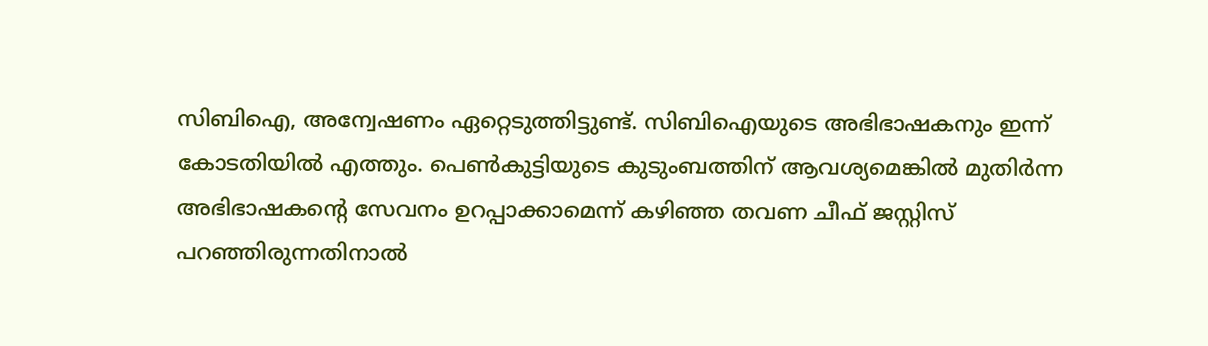സിബിഐ, അന്വേഷണം ഏറ്റെടുത്തിട്ടുണ്ട്. സിബിഐയുടെ അഭിഭാഷകനും ഇന്ന് കോടതിയിൽ എത്തും. പെണ്‍കുട്ടിയുടെ കുടുംബത്തിന് ആവശ്യമെങ്കിൽ മുതിര്‍ന്ന അഭിഭാഷകന്‍റെ സേവനം ഉറപ്പാക്കാമെന്ന് കഴിഞ്ഞ തവണ ചീഫ് ജസ്റ്റിസ് പറഞ്ഞിരുന്നതിനാൽ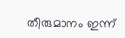തീരുമാനം ഇന്ന്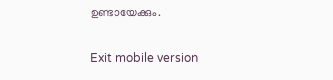ഉണ്ടായേക്കും.

Exit mobile version